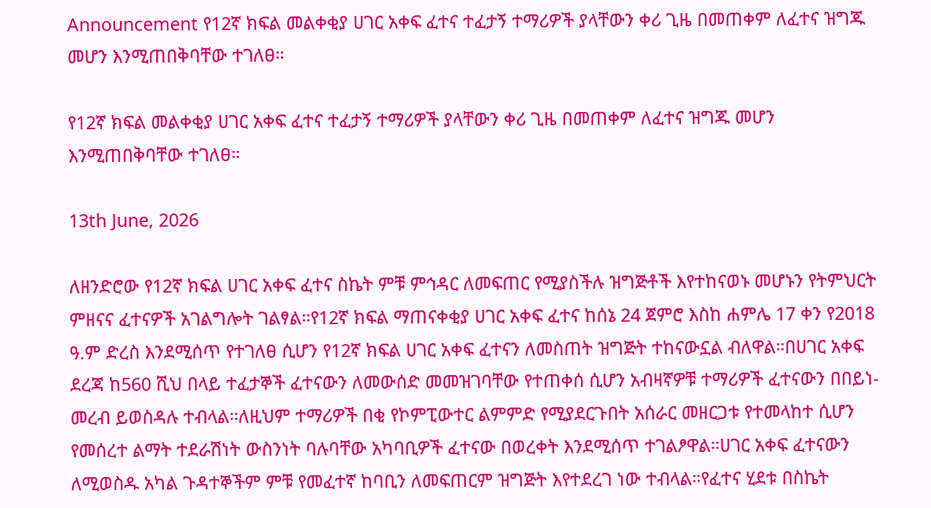Announcement የ12ኛ ክፍል መልቀቂያ ሀገር አቀፍ ፈተና ተፈታኝ ተማሪዎች ያላቸውን ቀሪ ጊዜ በመጠቀም ለፈተና ዝግጁ መሆን እንሚጠበቅባቸው ተገለፀ።

የ12ኛ ክፍል መልቀቂያ ሀገር አቀፍ ፈተና ተፈታኝ ተማሪዎች ያላቸውን ቀሪ ጊዜ በመጠቀም ለፈተና ዝግጁ መሆን እንሚጠበቅባቸው ተገለፀ።

13th June, 2026

ለዘንድሮው የ12ኛ ክፍል ሀገር አቀፍ ፈተና ስኬት ምቹ ምኅዳር ለመፍጠር የሚያስችሉ ዝግጅቶች እየተከናወኑ መሆኑን የትምህርት ምዘናና ፈተናዎች አገልግሎት ገልፃል።የ12ኛ ክፍል ማጠናቀቂያ ሀገር አቀፍ ፈተና ከሰኔ 24 ጀምሮ እስከ ሐምሌ 17 ቀን የ2018 ዓ.ም ድረስ እንደሚሰጥ የተገለፀ ሲሆን የ12ኛ ክፍል ሀገር አቀፍ ፈተናን ለመስጠት ዝግጅት ተከናውኗል ብለዋል።በሀገር አቀፍ ደረጃ ከ560 ሺህ በላይ ተፈታኞች ፈተናውን ለመውሰድ መመዝገባቸው የተጠቀሰ ሲሆን አብዛኛዎቹ ተማሪዎች ፈተናውን በበይነ-መረብ ይወስዳሉ ተብላል።ለዚህም ተማሪዎች በቂ የኮምፒውተር ልምምድ የሚያደርጉበት አሰራር መዘርጋቱ የተመላከተ ሲሆን የመሰረተ ልማት ተደራሽነት ውስንነት ባሉባቸው አካባቢዎች ፈተናው በወረቀት እንደሚሰጥ ተገልፆዋል።ሀገር አቀፍ ፈተናውን ለሚወስዱ አካል ጉዳተኞችም ምቹ የመፈተኛ ከባቢን ለመፍጠርም ዝግጅት እየተደረገ ነው ተብላል።የፈተና ሂደቱ በስኬት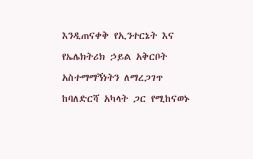እንዲጠናቀቅ የኢንተርኔት እና የኤሌክትሪክ ኃይል አቅርቦት አስተማማኝነትን ለማረጋገጥ ከባለድርሻ አካላት ጋር የሚከናወኑ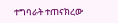ተግባራት ተጠናክረው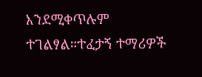እንደሚቀጥሉም ተገልፃል።ተፈታኝ ተማሪዎች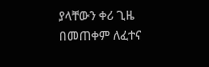ያላቸውን ቀሪ ጊዜ በመጠቀም ለፈተና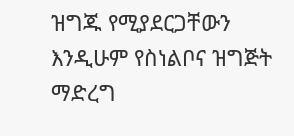ዝግጁ የሚያደርጋቸውን እንዲሁም የስነልቦና ዝግጅት ማድረግ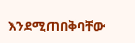እንደሚጠበቅባቸው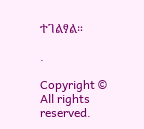ተገልፃል።

.

Copyright © All rights reserved.